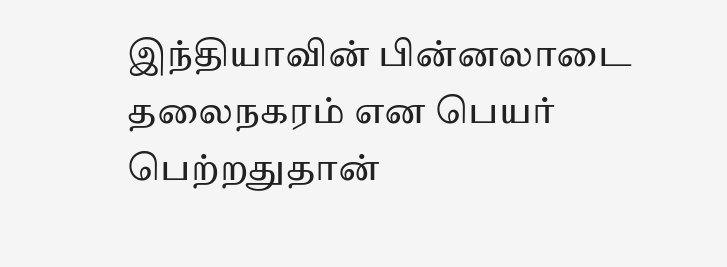இந்தியாவின் பின்னலாடை தலைநகரம் என பெயர் பெற்றதுதான்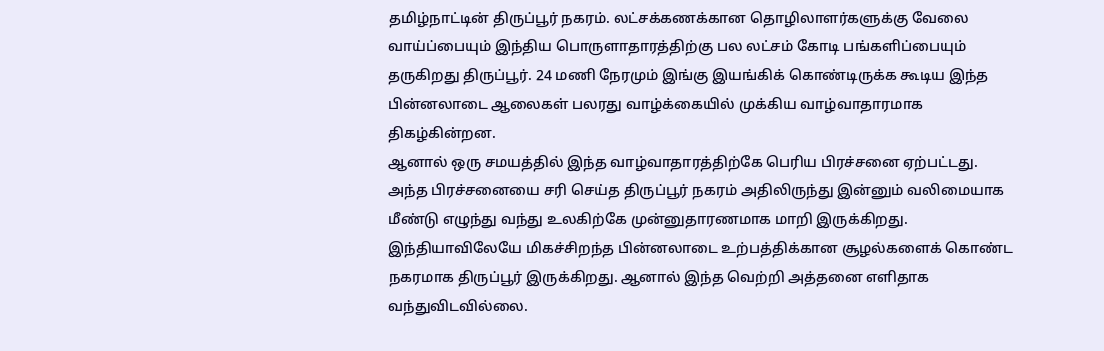தமிழ்நாட்டின் திருப்பூர் நகரம். லட்சக்கணக்கான தொழிலாளர்களுக்கு வேலை வாய்ப்பையும் இந்திய பொருளாதாரத்திற்கு பல லட்சம் கோடி பங்களிப்பையும் தருகிறது திருப்பூர். 24 மணி நேரமும் இங்கு இயங்கிக் கொண்டிருக்க கூடிய இந்த பின்னலாடை ஆலைகள் பலரது வாழ்க்கையில் முக்கிய வாழ்வாதாரமாக திகழ்கின்றன.
ஆனால் ஒரு சமயத்தில் இந்த வாழ்வாதாரத்திற்கே பெரிய பிரச்சனை ஏற்பட்டது. அந்த பிரச்சனையை சரி செய்த திருப்பூர் நகரம் அதிலிருந்து இன்னும் வலிமையாக மீண்டு எழுந்து வந்து உலகிற்கே முன்னுதாரணமாக மாறி இருக்கிறது. இந்தியாவிலேயே மிகச்சிறந்த பின்னலாடை உற்பத்திக்கான சூழல்களைக் கொண்ட நகரமாக திருப்பூர் இருக்கிறது. ஆனால் இந்த வெற்றி அத்தனை எளிதாக வந்துவிடவில்லை.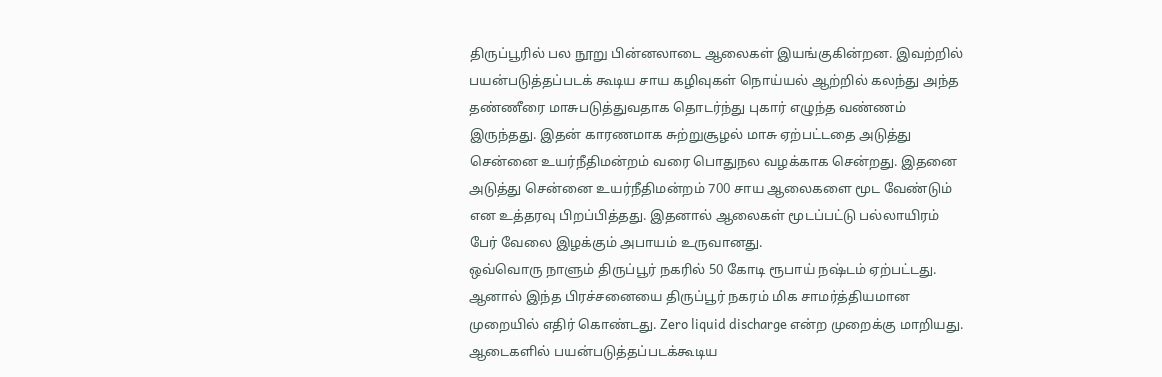திருப்பூரில் பல நூறு பின்னலாடை ஆலைகள் இயங்குகின்றன. இவற்றில் பயன்படுத்தப்படக் கூடிய சாய கழிவுகள் நொய்யல் ஆற்றில் கலந்து அந்த தண்ணீரை மாசுபடுத்துவதாக தொடர்ந்து புகார் எழுந்த வண்ணம் இருந்தது. இதன் காரணமாக சுற்றுசூழல் மாசு ஏற்பட்டதை அடுத்து சென்னை உயர்நீதிமன்றம் வரை பொதுநல வழக்காக சென்றது. இதனை அடுத்து சென்னை உயர்நீதிமன்றம் 700 சாய ஆலைகளை மூட வேண்டும் என உத்தரவு பிறப்பித்தது. இதனால் ஆலைகள் மூடப்பட்டு பல்லாயிரம் பேர் வேலை இழக்கும் அபாயம் உருவானது.
ஒவ்வொரு நாளும் திருப்பூர் நகரில் 50 கோடி ரூபாய் நஷ்டம் ஏற்பட்டது. ஆனால் இந்த பிரச்சனையை திருப்பூர் நகரம் மிக சாமர்த்தியமான முறையில் எதிர் கொண்டது. Zero liquid discharge என்ற முறைக்கு மாறியது. ஆடைகளில் பயன்படுத்தப்படக்கூடிய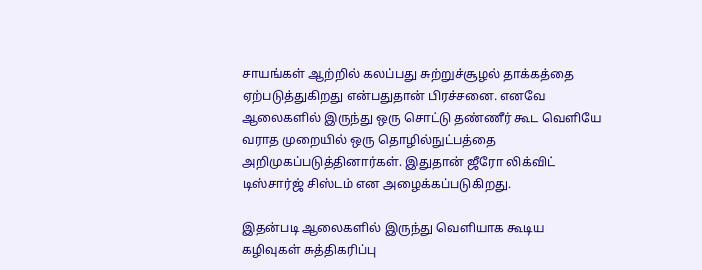சாயங்கள் ஆற்றில் கலப்பது சுற்றுச்சூழல் தாக்கத்தை ஏற்படுத்துகிறது என்பதுதான் பிரச்சனை. எனவே ஆலைகளில் இருந்து ஒரு சொட்டு தண்ணீர் கூட வெளியே வராத முறையில் ஒரு தொழில்நுட்பத்தை அறிமுகப்படுத்தினார்கள். இதுதான் ஜீரோ லிக்விட் டிஸ்சார்ஜ் சிஸ்டம் என அழைக்கப்படுகிறது.

இதன்படி ஆலைகளில் இருந்து வெளியாக கூடிய கழிவுகள் சுத்திகரிப்பு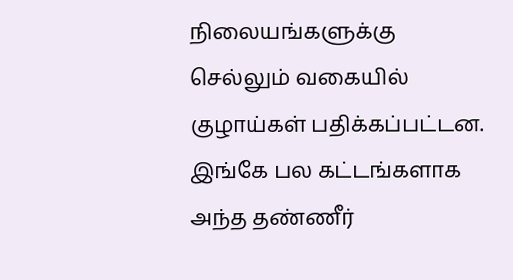நிலையங்களுக்கு செல்லும் வகையில் குழாய்கள் பதிக்கப்பட்டன. இங்கே பல கட்டங்களாக அந்த தண்ணீர்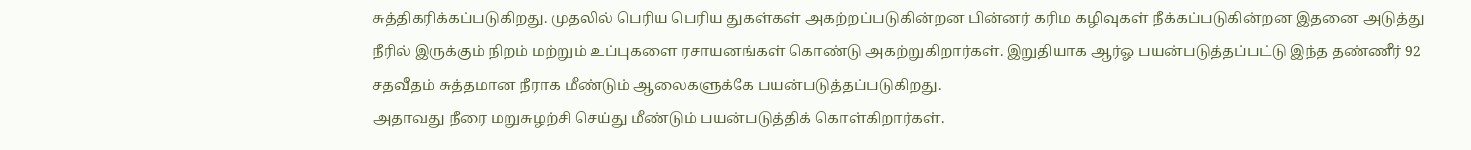சுத்திகரிக்கப்படுகிறது. முதலில் பெரிய பெரிய துகள்கள் அகற்றப்படுகின்றன பின்னர் கரிம கழிவுகள் நீக்கப்படுகின்றன இதனை அடுத்து நீரில் இருக்கும் நிறம் மற்றும் உப்புகளை ரசாயனங்கள் கொண்டு அகற்றுகிறார்கள். இறுதியாக ஆர்ஓ பயன்படுத்தப்பட்டு இந்த தண்ணீர் 92 சதவீதம் சுத்தமான நீராக மீண்டும் ஆலைகளுக்கே பயன்படுத்தப்படுகிறது.
அதாவது நீரை மறுசுழற்சி செய்து மீண்டும் பயன்படுத்திக் கொள்கிறார்கள்.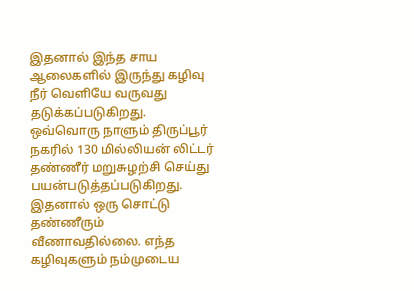இதனால் இந்த சாய ஆலைகளில் இருந்து கழிவு நீர் வெளியே வருவது தடுக்கப்படுகிறது. ஒவ்வொரு நாளும் திருப்பூர் நகரில் 130 மில்லியன் லிட்டர் தண்ணீர் மறுசுழற்சி செய்து பயன்படுத்தப்படுகிறது. இதனால் ஒரு சொட்டு தண்ணீரும் வீணாவதில்லை. எந்த கழிவுகளும் நம்முடைய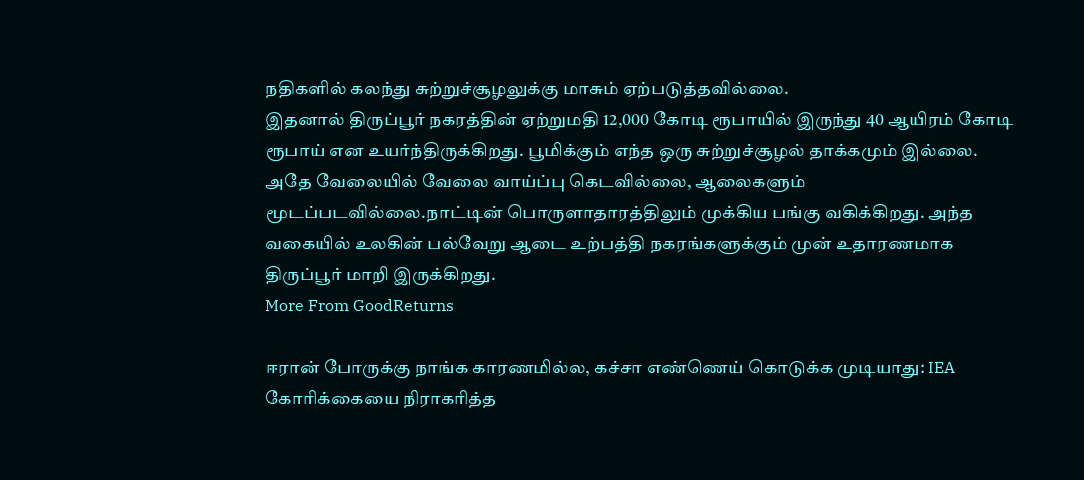நதிகளில் கலந்து சுற்றுச்சூழலுக்கு மாசும் ஏற்படுத்தவில்லை.
இதனால் திருப்பூர் நகரத்தின் ஏற்றுமதி 12,000 கோடி ரூபாயில் இருந்து 40 ஆயிரம் கோடி ரூபாய் என உயர்ந்திருக்கிறது. பூமிக்கும் எந்த ஒரு சுற்றுச்சூழல் தாக்கமும் இல்லை. அதே வேலையில் வேலை வாய்ப்பு கெடவில்லை, ஆலைகளும் மூடப்படவில்லை.நாட்டின் பொருளாதாரத்திலும் முக்கிய பங்கு வகிக்கிறது. அந்த வகையில் உலகின் பல்வேறு ஆடை உற்பத்தி நகரங்களுக்கும் முன் உதாரணமாக திருப்பூர் மாறி இருக்கிறது.
More From GoodReturns

ஈரான் போருக்கு நாங்க காரணமில்ல, கச்சா எண்ணெய் கொடுக்க முடியாது: IEA கோரிக்கையை நிராகரித்த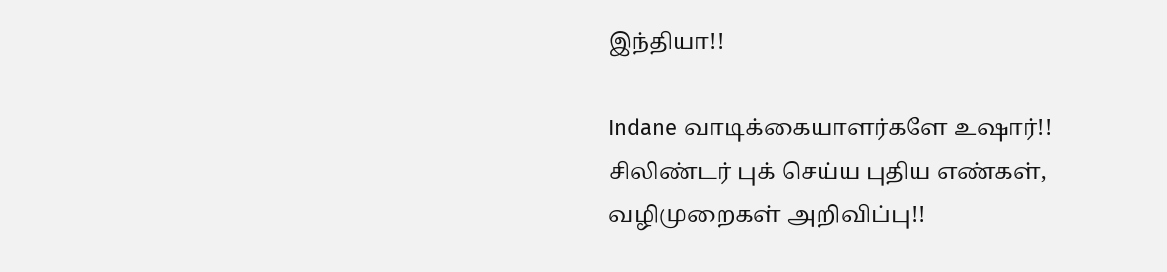இந்தியா!!

Indane வாடிக்கையாளர்களே உஷார்!! சிலிண்டர் புக் செய்ய புதிய எண்கள், வழிமுறைகள் அறிவிப்பு!!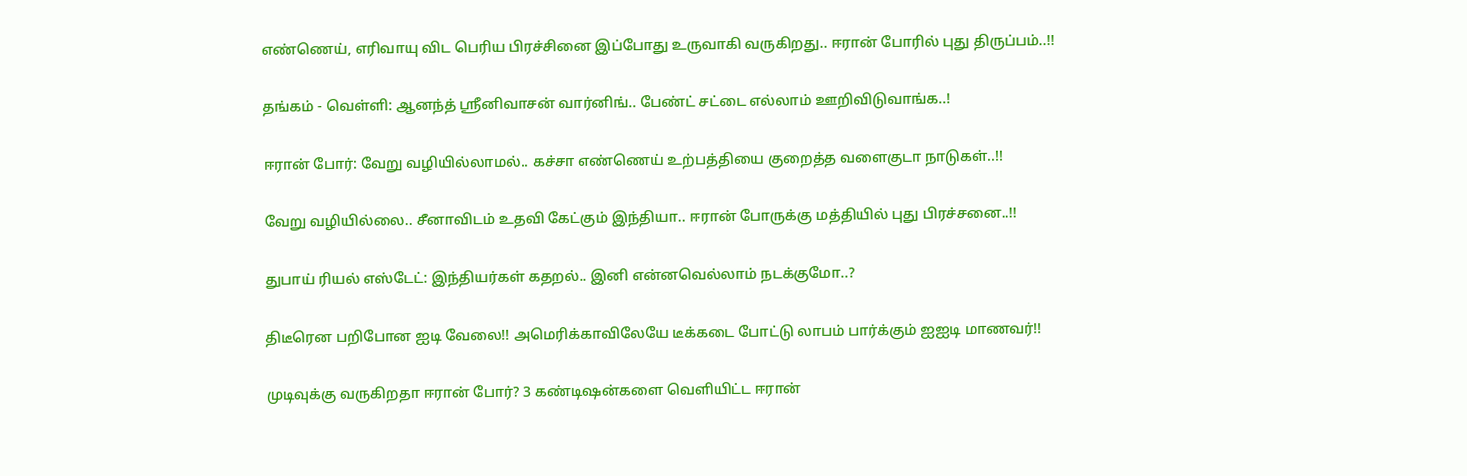எண்ணெய், எரிவாயு விட பெரிய பிரச்சினை இப்போது உருவாகி வருகிறது.. ஈரான் போரில் புது திருப்பம்..!!

தங்கம் - வெள்ளி: ஆனந்த் ஸ்ரீனிவாசன் வார்னிங்.. பேண்ட் சட்டை எல்லாம் ஊறிவிடுவாங்க..!

ஈரான் போர்: வேறு வழியில்லாமல்.. கச்சா எண்ணெய் உற்பத்தியை குறைத்த வளைகுடா நாடுகள்..!!

வேறு வழியில்லை.. சீனாவிடம் உதவி கேட்கும் இந்தியா.. ஈரான் போருக்கு மத்தியில் புது பிரச்சனை..!!

துபாய் ரியல் எஸ்டேட்: இந்தியர்கள் கதறல்.. இனி என்னவெல்லாம் நடக்குமோ..?

திடீரென பறிபோன ஐடி வேலை!! அமெரிக்காவிலேயே டீக்கடை போட்டு லாபம் பார்க்கும் ஐஐடி மாணவர்!!

முடிவுக்கு வருகிறதா ஈரான் போர்? 3 கண்டிஷன்களை வெளியிட்ட ஈரான்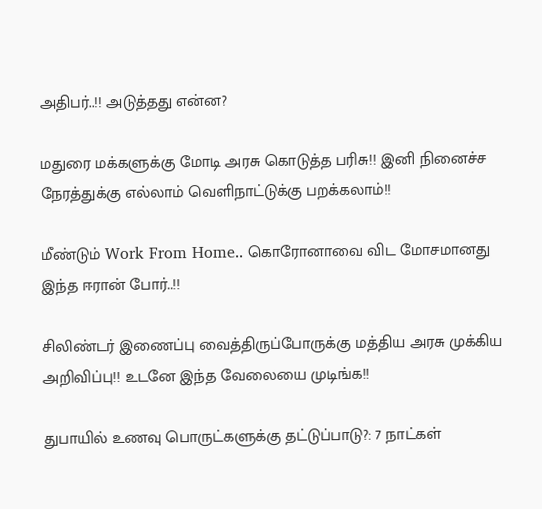அதிபர்..!! அடுத்தது என்ன?

மதுரை மக்களுக்கு மோடி அரசு கொடுத்த பரிசு!! இனி நினைச்ச நேரத்துக்கு எல்லாம் வெளிநாட்டுக்கு பறக்கலாம்!!

மீண்டும் Work From Home.. கொரோனாவை விட மோசமானது இந்த ஈரான் போர்..!!

சிலிண்டர் இணைப்பு வைத்திருப்போருக்கு மத்திய அரசு முக்கிய அறிவிப்பு!! உடனே இந்த வேலையை முடிங்க!!

துபாயில் உணவு பொருட்களுக்கு தட்டுப்பாடு?: 7 நாட்கள்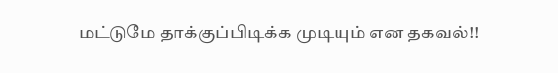மட்டுமே தாக்குப்பிடிக்க முடியும் என தகவல்!!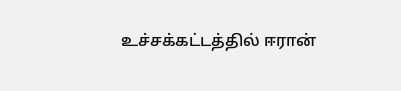உச்சக்கட்டத்தில் ஈரான்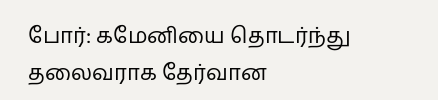போர்: கமேனியை தொடர்ந்து தலைவராக தேர்வான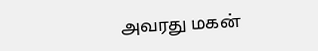அவரது மகன்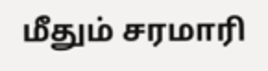மீதும் சரமாரி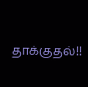தாக்குதல்!!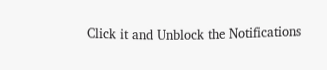Click it and Unblock the Notifications